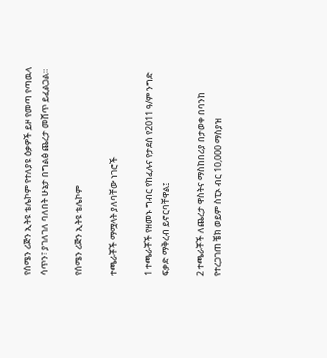የሰሜን ሪጅን ኢትዩ ቴሌኮም የተለያዩ ዕቃዎች ይዞ የመጣ የጣዉላ ሳጥን፣ ያገለገለ ባለበት ሁኔታ በግልፅ ጨረታ መሸጥ ይፈልጋል።

የሰሜን ሪጅን ኢትዩ ቴሌኮም

ተጫራቾች ማሟላት ያለባቸው ነገሮች

1 ተጫራቾች የዘመኑ ግብር የከፈሉና የታደሰ የ2011 ዓ/ም ንግድ ፍቃድ ማቅረብ ይኖርባቸዋል፤

2 ተጫራቾች ለጨረታ ዋስትና ማስከበሪያ በታወቀ በባንከ የተረጋገጠ ቼክ ወይም ስፒኦ ብር 10,000 ማስያዝ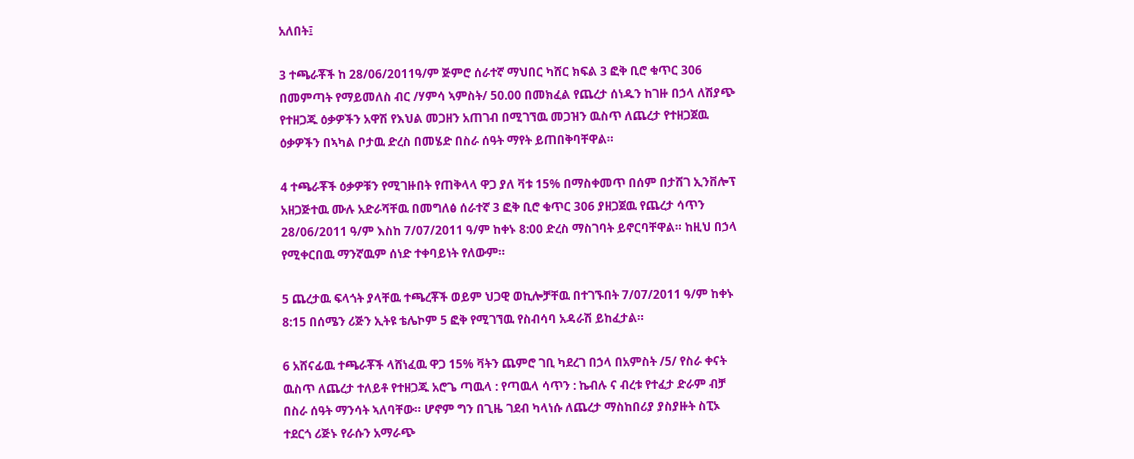አለበት፤

3 ተጫራቾች ከ 28/06/2011ዓ/ም ጅምሮ ሰራተኛ ማህበር ካሸር ክፍል 3 ፎቅ ቢሮ ቁጥር 306 በመምጣት የማይመለስ ብር /ሃምሳ ኣምስት/ 50.00 በመክፈል የጨረታ ሰነዱን ከገዙ በኃላ ለሽያጭ የተዘጋጁ ዕቃዎችን አዋሽ የእህል መጋዘን አጠገብ በሚገኘዉ መጋዝን ዉስጥ ለጨረታ የተዘጋጀዉ ዕቃዎችን በኣካል ቦታዉ ድረስ በመሄድ በስራ ሰዓት ማየት ይጠበቅባቸዋል።

4 ተጫራቾች ዕቃዎቹን የሚገዙበት የጠቅላላ ዋጋ ያለ ቫቱ 15% በማስቀመጥ በሰም በታሸገ ኢንቨሎፕ አዘጋጅተዉ ሙሉ አድራሻቸዉ በመግለፅ ሰራተኛ 3 ፎቅ ቢሮ ቁጥር 306 ያዘጋጀዉ የጨረታ ሳጥን 28/06/2011 ዓ/ም እስከ 7/07/2011 ዓ/ም ከቀኑ 8:00 ድረስ ማስገባት ይኖርባቸዋል። ከዚህ በኃላ የሚቀርበዉ ማንኛዉም ሰነድ ተቀባይነት የለውም።

5 ጨረታዉ ፍላጎት ያላቸዉ ተጫረቾች ወይም ህጋዊ ወኪሎቻቸዉ በተገኙበት 7/07/2011 ዓ/ም ከቀኑ 8:15 በሰሜን ሪጅን ኢትዩ ቴሌኮም 5 ፎቅ የሚገኘዉ የስብሳባ አዳራሽ ይከፈታል።

6 አሸናፊዉ ተጫራቾች ላሸነፈዉ ዋጋ 15% ቫትን ጨምሮ ገቢ ካደረገ በኃላ በአምስት /5/ የስራ ቀናት ዉስጥ ለጨረታ ተለይቶ የተዘጋጁ አሮጌ ጣዉላ : የጣዉላ ሳጥን : ኬብሉ ና ብረቱ የተፈታ ድራም ብቻ በስራ ሰዓት ማንሳት ኣለባቸው። ሆኖም ግን በጊዜ ገደብ ካላነሱ ለጨረታ ማስከበሪያ ያስያዙት ስፒኦ ተደርጎ ሪጅኑ የራሱን አማራጭ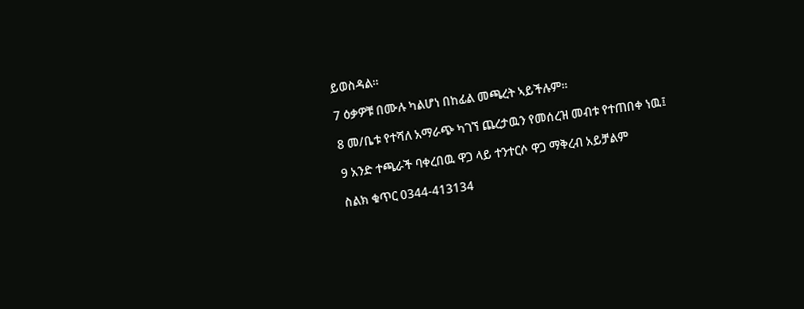ይወስዳል።

7 ዕቃዎቹ በሙሉ ካልሆነ በከፊል መጫረት ኣይችሉም።

8 መ/ቤቱ የተሻለ አማራጭ ካገኘ ጨረታዉን የመሰረዝ መብቱ የተጠበቀ ነዉ፤

9 አንድ ተጫራች ባቀረበዉ ዋጋ ላይ ተንተርሶ ዋጋ ማቅረብ አይቻልም

ስልክ ቁጥር 0344-413134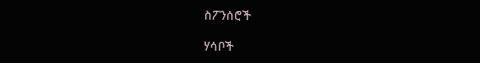ስፖንሰሮች

ሃሳቦች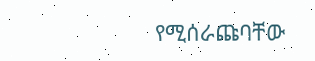የሚሰራጩባቸው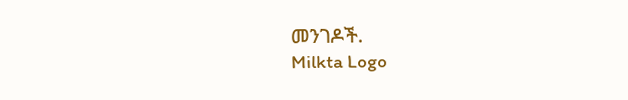መንገዶች.
Milkta Logo